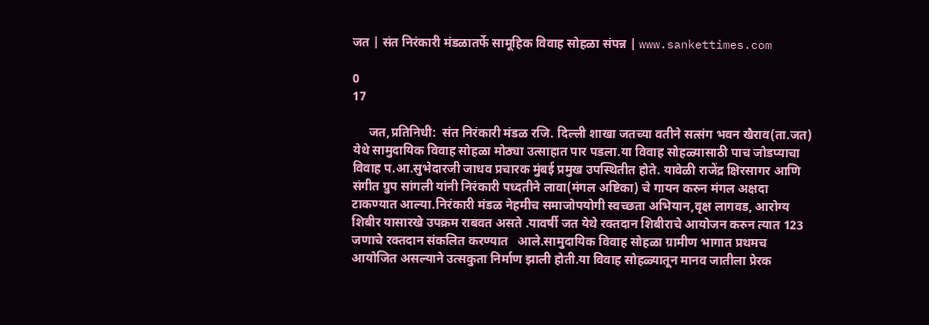जत | संत निरंकारी मंडळातर्फे सामूहिक विवाह सोहळा संपन्न | www.sankettimes.com

0
17

     जत,प्रतिनिधी:  संत निरंकारी मंडळ रजि. दिल्ली शाखा जतच्या वतीने सत्संग भवन खैराव(ता.जत) येथे सामुदायिक विवाह सोहळा मोठ्या उत्साहात पार पडला.या विवाह सोहळ्यासाठी पाच जोडप्याचा विवाह प.आ.सुभेदारजी जाधव प्रचारक मुंबई प्रमुख उपस्थितीत होते. यावेळी राजेंद्र क्षिरसागर आणि संगीत ग्रुप सांगली यांनी निरंकारी पध्दतीने लावा(मंगल अष्टिका) चे गायन करुन मंगल अक्षदा टाकण्यात आल्या.निरंकारी मंडळ नेहमीच समाजोपयोगी स्वच्छता अभियान,वृक्ष लागवड, आरोग्य शिबीर यासारखे उपक्रम राबवत असते .यावर्षी जत येथे रक्तदान शिबीराचे आयोजन करुन त्यात 123 जणाचे रक्तदान संकलित करण्यात   आले.सामुदायिक विवाह सोहळा ग्रामीण भागात प्रथमच आयोजित असल्याने उत्सकुता निर्माण झाली होती.या विवाह सोहळ्यातून मानव जातीला प्रेरक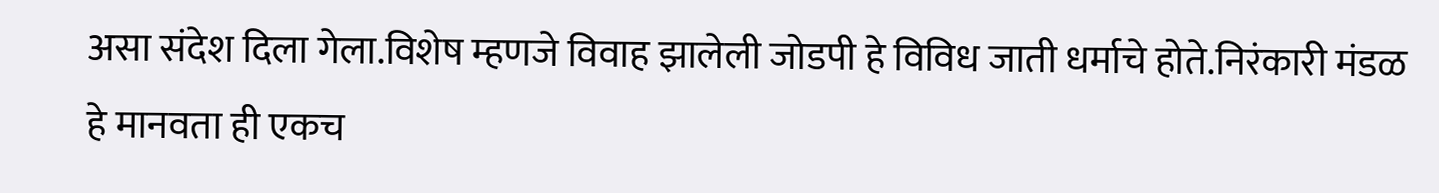असा संदेश दिला गेला.विशेष म्हणजे विवाह झालेली जोडपी हे विविध जाती धर्माचे होते.निरंकारी मंडळ हे मानवता ही एकच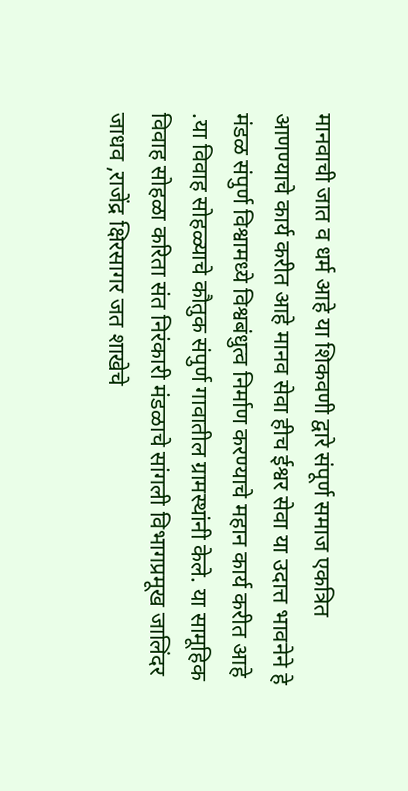मानवाची जात व धर्म आहे या शिकवणी द्वारे संपूर्ण समाज एकत्रित आणण्याचे कार्य करीत आहे मानव सेवा हीच ईश्वर सेवा या उदात्त भावनेने हे मंडळ संपुर्ण विश्वामध्ये विश्वबंधुत्व निर्माण करण्याचे महान कार्य करीत आहे .या विवाह सोहळ्याचे कौतुक संपुर्ण गावातील ग्रामस्थांनी केले. या सामूहिक  विवाह सोहळा करिता संत निरंकारी मंडळाचे सांगली विभागप्रमूख जालिंदर जाधव ,राजेंद्र क्षिरसागर जत शाखेचे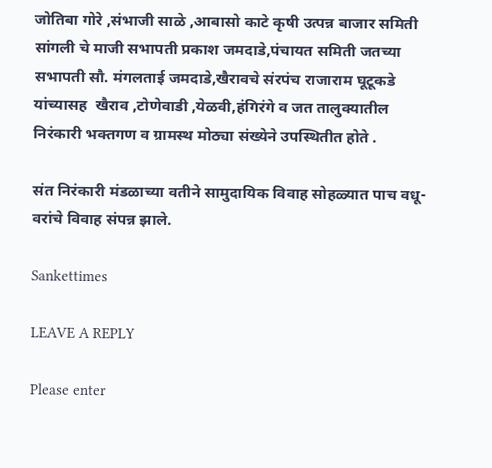जोतिबा गोरे ,संभाजी साळे ,आबासो काटे कृषी उत्पन्न बाजार समिती सांगली चे माजी सभापती प्रकाश जमदाडे,पंचायत समिती जतच्या सभापती सौ. मंगलताई जमदाडे,खैरावचे संरपंच राजाराम घूटूकडे यांच्यासह  खैराव ,टोणेवाडी ,येळवी,हंगिरंगे व जत तालुक्यातील निरंकारी भक्तगण व ग्रामस्थ मोठ्या संख्येने उपस्थितीत होते .

संत निरंकारी मंडळाच्या वतीने सामुदायिक विवाह सोहळ्यात पाच वधू-वरांचे विवाह संपन्न झाले.

Sankettimes

LEAVE A REPLY

Please enter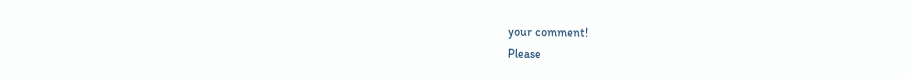your comment!
Please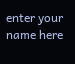enter your name here